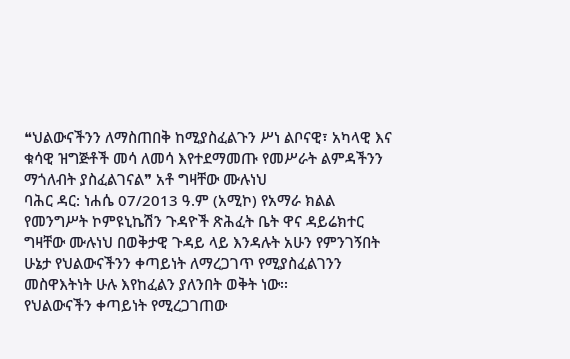❝ህልውናችንን ለማስጠበቅ ከሚያስፈልጉን ሥነ ልቦናዊ፣ አካላዊ እና ቁሳዊ ዝግጅቶች መሳ ለመሳ እየተደማመጡ የመሥራት ልምዳችንን ማጎለብት ያስፈልገናል❞ አቶ ግዛቸው ሙሉነህ
ባሕር ዳር: ነሐሴ 07/2013 ዓ.ም (አሚኮ) የአማራ ክልል የመንግሥት ኮምዩኒኬሽን ጉዳዮች ጽሕፈት ቤት ዋና ዳይሬክተር ግዛቸው ሙሉነህ በወቅታዊ ጉዳይ ላይ እንዳሉት አሁን የምንገኝበት ሁኔታ የህልውናችንን ቀጣይነት ለማረጋገጥ የሚያስፈልገንን መስዋእትነት ሁሉ እየከፈልን ያለንበት ወቅት ነው፡፡
የህልውናችን ቀጣይነት የሚረጋገጠው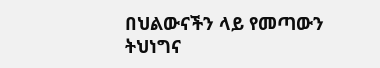በህልውናችን ላይ የመጣውን ትህነግና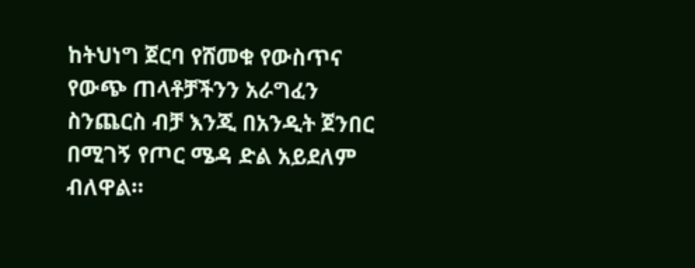ከትህነግ ጀርባ የሸመቁ የውስጥና የውጭ ጠላቶቻችንን አራግፈን ስንጨርስ ብቻ እንጂ በአንዲት ጀንበር በሚገኝ የጦር ሜዳ ድል አይደለም ብለዋል።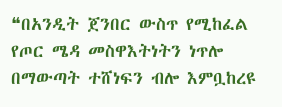❝በአንዲት ጀንበር ውስጥ የሚከፈል የጦር ሜዳ መስዋእትነትን ነጥሎ በማውጣት ተሸነፍን ብሎ እምቧከረዩ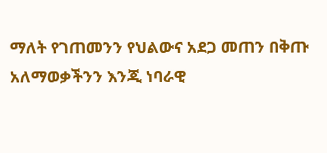ማለት የገጠመንን የህልውና አደጋ መጠን በቅጡ አለማወቃችንን እንጂ ነባራዊ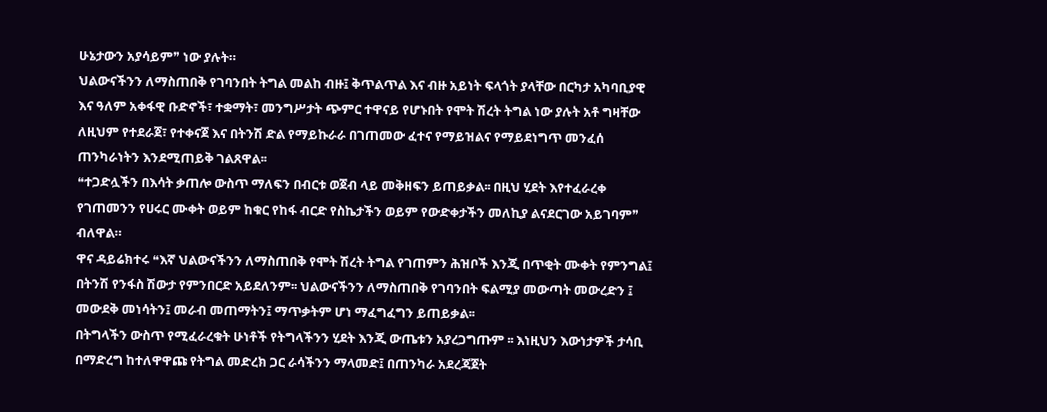ሁኔታውን አያሳይም❞ ነው ያሉት።
ህልውናችንን ለማስጠበቅ የገባንበት ትግል መልከ ብዙ፤ ቅጥልጥል እና ብዙ አይነት ፍላጎት ያላቸው በርካታ አካባቢያዊ እና ዓለም አቀፋዊ ቡድኖች፣ ተቋማት፣ መንግሥታት ጭምር ተዋናይ የሆኑበት የሞት ሽረት ትግል ነው ያሉት አቶ ግዛቸው ለዚህም የተደራጀ፣ የተቀናጀ እና በትንሽ ድል የማይኩራራ በገጠመው ፈተና የማይዝልና የማይደነግጥ መንፈሰ ጠንካራነትን እንደሚጠይቅ ገልጸዋል፡፡
❝ተጋድሏችን በእሳት ቃጠሎ ውስጥ ማለፍን በብርቱ ወጀብ ላይ መቅዘፍን ይጠይቃል፡፡ በዚህ ሂደት እየተፈራረቀ የገጠመንን የሀሩር ሙቀት ወይም ከቁር የከፋ ብርድ የስኬታችን ወይም የውድቀታችን መለኪያ ልናደርገው አይገባም❞ ብለዋል።
ዋና ዳይሬክተሩ ❝እኛ ህልውናችንን ለማስጠበቅ የሞት ሽረት ትግል የገጠምን ሕዝቦች እንጂ በጥቂት ሙቀት የምንግል፤ በትንሽ የንፋስ ሽውታ የምንበርድ አይደለንም፡፡ ህልውናችንን ለማስጠበቅ የገባንበት ፍልሚያ መውጣት መውረድን ፤ መውደቅ መነሳትን፤ መራብ መጠማትን፤ ማጥቃትም ሆነ ማፈግፈግን ይጠይቃል፡፡
በትግላችን ውስጥ የሚፈራረቁት ሁነቶች የትግላችንን ሂደት እንጂ ውጤቱን አያረጋግጡም ፡፡ እነዚህን እውነታዎች ታሳቢ በማድረግ ከተለዋዋጩ የትግል መድረክ ጋር ራሳችንን ማላመድ፤ በጠንካራ አደረጃጀት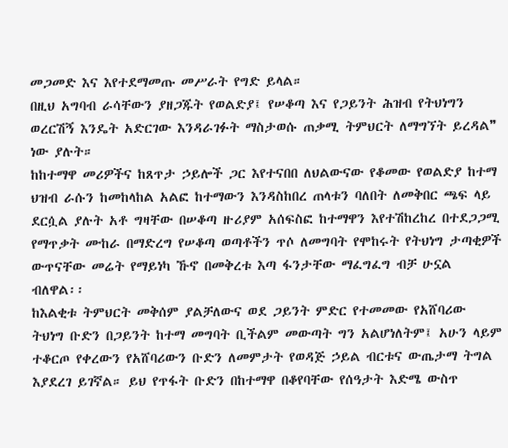መጋመድ እና እየተደማመጡ መሥራት የግድ ይላል።
በዚህ አግባብ ራሳቸውን ያዘጋጁት የወልድያ፤ የሠቆጣ እና የጋይንት ሕዝብ የትህነግን ወረርሽኝ እንዴት አድርገው እንዳራገፉት ማስታወሱ ጠቃሚ ትምህርት ለማግኘት ይረዳል❞ ነው ያሉት።
ከከተማዋ መሪዎችና ከጸጥታ ኃይሎች ጋር እየተናበበ ለህልውናው የቆመው የወልድያ ከተማ ህዝብ ራሱን ከመከላከል አልፎ ከተማውን እንዳስከበረ ጠላቱን ባለበት ለመቅበር ጫፍ ላይ ደርሷል ያሉት አቶ ግዛቸው በሠቆጣ ዙሪያም አሰፍስፎ ከተማዋን እየተሽከረከረ በተደጋጋሚ የማጥቃት ሙከራ በማድረግ የሠቆጣ ወጣቶችን ጥሶ ለመግባት የሞከሩት የትህነግ ታጣቂዎች ውጥናቸው መሬት የማይነካ ኹኖ በመቅረቱ እጣ ፋንታቸው ማፈግፈግ ብቻ ሁኗል ብለዋል፡፡
ከእልቂቱ ትምህርት መቅሰም ያልቻለውና ወደ ጋይንት ምድር የተመመው የአሸባሪው ትህነግ ቡድን በጋይንት ከተማ መግባት ቢችልም መውጣት ግን አልሆነለትም፤ አሁን ላይም ተቆርጦ የቀረውን የአሸባሪውን ቡድን ለመምታት የወዳጅ ኃይል ብርቱና ውጤታማ ትግል እያደረገ ይገኛል። ይህ የጥፋት ቡድን በከተማዋ በቆየባቸው የሰዓታት እድሜ ውስጥ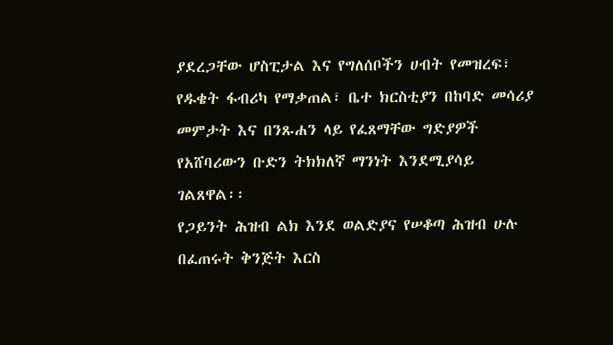ያደረጋቸው ሆስፒታል እና የግለሰቦችን ሀብት የመዝረፍ፣ የዱቄት ፋብሪካ የማቃጠል፣ ቤተ ክርስቲያን በከባድ መሳሪያ መምታት እና በንጹሐን ላይ የፈጸማቸው ግድያዎች የአሸባሪውን ቡድን ትክክለኛ ማንነት እንደሚያሳይ ገልጸዋል፡፡
የጋይንት ሕዝብ ልክ እንደ ወልድያና የሠቆጣ ሕዝብ ሁሉ በፈጠሩት ቅንጅት እርስ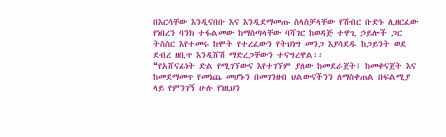በእርሳቸው እንዲናበቡ እና እንዲደማመጡ ስላስቻላቸው የሽብር ቡድኑ ሊዘርፈው የነበረን ባንክ ተፋልመው ከማስጣላቸው ባሻገር ከወዳጅ ተዋጊ ኃይሎች ጋር ትስስር እየተመሩ ከሞት የተረፈውን የትህነግ መንጋ እያሳደዱ ከጋይንት ወደ ደብረ ዘቢጥ እንዲሸሽ ማድረጋቸውን ተናግረዋል፡፡
❝የአሸናፊነት ድል የሚገኘውና እየተገኘም ያለው ከመደራጀት፤ ከመቀናጀት እና ከመደማመጥ የመነጨ መሆኑን በመገንዘብ ህልውናችንን ለማስቀጠል በፍልሚያ ላይ የምንገኝ ሁሉ የነዚህን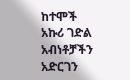ከተሞች አኩሪ ገድል አብነቶቻችን አድርገን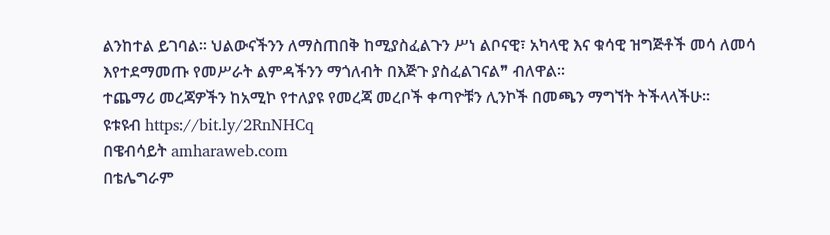ልንከተል ይገባል፡፡ ህልውናችንን ለማስጠበቅ ከሚያስፈልጉን ሥነ ልቦናዊ፣ አካላዊ እና ቁሳዊ ዝግጅቶች መሳ ለመሳ እየተደማመጡ የመሥራት ልምዳችንን ማጎለብት በእጅጉ ያስፈልገናል❞ ብለዋል።
ተጨማሪ መረጃዎችን ከአሚኮ የተለያዩ የመረጃ መረቦች ቀጣዮቹን ሊንኮች በመጫን ማግኘት ትችላላችሁ፡፡
ዩቱዩብ https://bit.ly/2RnNHCq
በዌብሳይት amharaweb.com
በቴሌግራም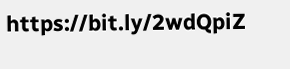https://bit.ly/2wdQpiZ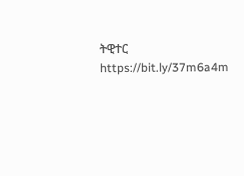ትዊተር https://bit.ly/37m6a4m